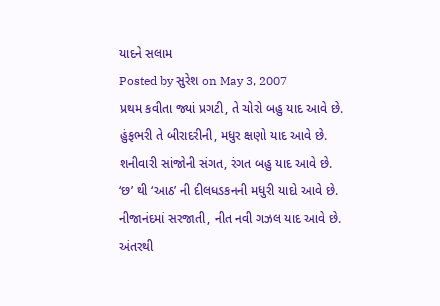યાદને સલામ
Posted by સુરેશ on May 3, 2007
પ્રથમ કવીતા જ્યાં પ્રગટી, તે ચોરો બહુ યાદ આવે છે.
હુંફભરી તે બીરાદરીની, મધુર ક્ષણો યાદ આવે છે.
શનીવારી સાંજોની સંગત, રંગત બહુ યાદ આવે છે.
‘છ’ થી ‘આઠ’ ની દીલધડકનની મધુરી યાદો આવે છે.
નીજાનંદમાં સરજાતી, નીત નવી ગઝલ યાદ આવે છે.
અંતરથી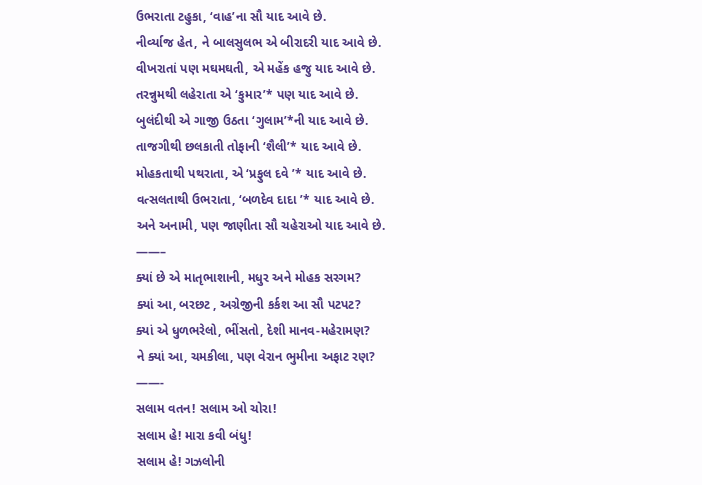ઉભરાતા ટહુકા, ‘વાહ’ના સૌ યાદ આવે છે.
નીર્વ્યાજ હેત, ને બાલસુલભ એ બીરાદરી યાદ આવે છે.
વીખરાતાં પણ મઘમઘતી, એ મહેંક હજુ યાદ આવે છે.
તરન્નુમથી લહેરાતા એ ‘કુમાર’* પણ યાદ આવે છે.
બુલંદીથી એ ગાજી ઉઠતા ‘ગુલામ’*ની યાદ આવે છે.
તાજગીથી છલકાતી તોફાની ‘શૈલી’* યાદ આવે છે.
મોહકતાથી પથરાતા, એ ‘પ્રફુલ દવે ’* યાદ આવે છે.
વત્સલતાથી ઉભરાતા, ‘બળદેવ દાદા ’* યાદ આવે છે.
અને અનામી, પણ જાણીતા સૌ ચહેરાઓ યાદ આવે છે.
——–
ક્યાં છે એ માતૃભાશાની, મધુર અને મોહક સરગમ?
ક્યાં આ, બરછટ , અગ્રેજીની કર્કશ આ સૌ પટપટ?
ક્યાં એ ધુળભરેલો, ભીંસતો, દેશી માનવ-મહેરામણ?
ને ક્યાં આ, ચમકીલા, પણ વેરાન ભુમીના અફાટ રણ?
——-
સલામ વતન! સલામ ઓ ચોરા!
સલામ હે! મારા કવી બંધુ!
સલામ હે! ગઝલોની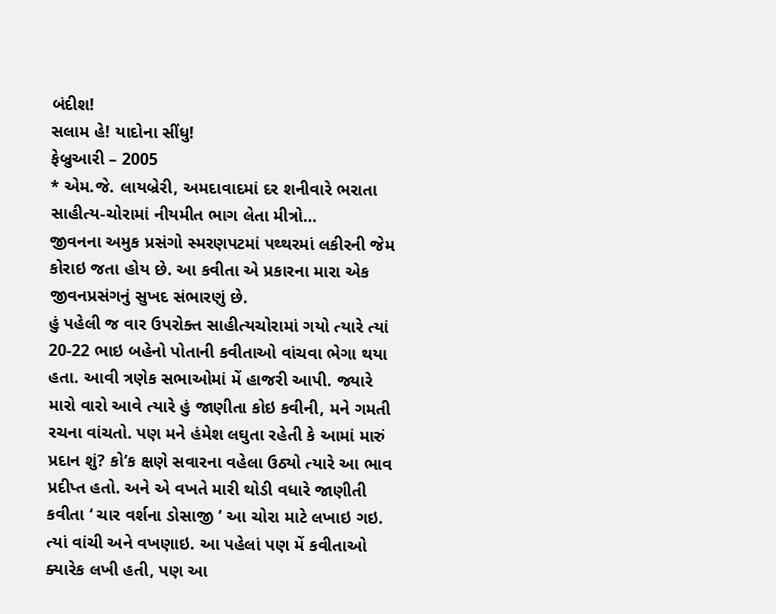બંદીશ!
સલામ હે! યાદોના સીંધુ!
ફેબ્રુઆરી – 2005
* એમ.જે. લાયબ્રેરી, અમદાવાદમાં દર શનીવારે ભરાતા સાહીત્ય-ચોરામાં નીયમીત ભાગ લેતા મીત્રો…
જીવનના અમુક પ્રસંગો સ્મરણપટમાં પથ્થરમાં લકીરની જેમ કોરાઇ જતા હોય છે. આ કવીતા એ પ્રકારના મારા એક જીવનપ્રસંગનું સુખદ સંભારણું છે.
હું પહેલી જ વાર ઉપરોક્ત સાહીત્યચોરામાં ગયો ત્યારે ત્યાં 20-22 ભાઇ બહેનો પોતાની કવીતાઓ વાંચવા ભેગા થયા હતા. આવી ત્રણેક સભાઓમાં મેં હાજરી આપી. જ્યારે મારો વારો આવે ત્યારે હું જાણીતા કોઇ કવીની, મને ગમતી રચના વાંચતો. પણ મને હંમેશ લઘુતા રહેતી કે આમાં મારું પ્રદાન શું? કો’ક ક્ષણે સવારના વહેલા ઉઠ્યો ત્યારે આ ભાવ પ્રદીપ્ત હતો. અને એ વખતે મારી થોડી વધારે જાણીતી કવીતા ‘ ચાર વર્શના ડોસાજી ’ આ ચોરા માટે લખાઇ ગઇ. ત્યાં વાંચી અને વખણાઇ. આ પહેલાં પણ મેં કવીતાઓ ક્યારેક લખી હતી, પણ આ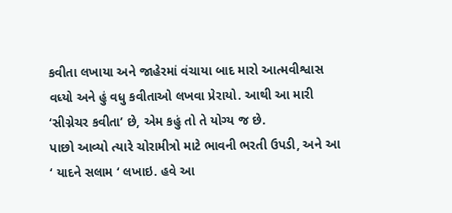કવીતા લખાયા અને જાહેરમાં વંચાયા બાદ મારો આત્મવીશ્વાસ વધ્યો અને હું વધુ કવીતાઓ લખવા પ્રેરાયો. આથી આ મારી ‘સીગ્નેચર કવીતા’ છે, એમ કહું તો તે યોગ્ય જ છે.
પાછો આવ્યો ત્યારે ચોરામીત્રો માટે ભાવની ભરતી ઉપડી, અને આ ‘ યાદને સલામ ‘ લખાઇ. હવે આ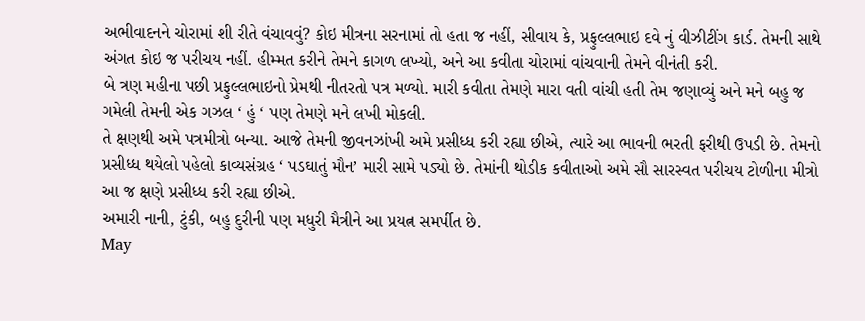અભીવાદનને ચોરામાં શી રીતે વંચાવવું? કોઇ મીત્રના સરનામાં તો હતા જ નહીં, સીવાય કે, પ્રફુલ્લભાઇ દવે નું વીઝીટીંગ કાર્ડ. તેમની સાથે અંગત કોઇ જ પરીચય નહીં. હીમ્મત કરીને તેમને કાગળ લખ્યો, અને આ કવીતા ચોરામાં વાંચવાની તેમને વીનંતી કરી.
બે ત્રણ મહીના પછી પ્રફુલ્લભાઇનો પ્રેમથી નીતરતો પત્ર મળ્યો. મારી કવીતા તેમણે મારા વતી વાંચી હતી તેમ જણાવ્યું અને મને બહુ જ ગમેલી તેમની એક ગઝલ ‘ હું ‘ પણ તેમણે મને લખી મોકલી.
તે ક્ષણથી અમે પત્રમીત્રો બન્યા. આજે તેમની જીવનઝાંખી અમે પ્રસીધ્ધ કરી રહ્યા છીએ, ત્યારે આ ભાવની ભરતી ફરીથી ઉપડી છે. તેમનો પ્રસીધ્ધ થયેલો પહેલો કાવ્યસંગ્રહ ‘ પડઘાતું મૌન’ મારી સામે પડ્યો છે. તેમાંની થોડીક કવીતાઓ અમે સૌ સારસ્વત પરીચય ટોળીના મીત્રો આ જ ક્ષણે પ્રસીધ્ધ કરી રહ્યા છીએ.
અમારી નાની, ટુંકી, બહુ દુરીની પણ મધુરી મૈત્રીને આ પ્રયત્ન સમર્પીત છે.
May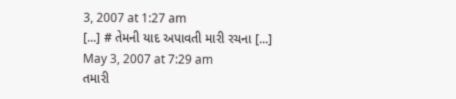3, 2007 at 1:27 am
[...] # તેમની યાદ અપાવતી મારી રચના [...]
May 3, 2007 at 7:29 am
તમારી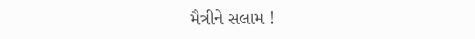મૈત્રીને સલામ !